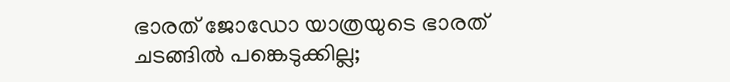ഭാരത് ജോഡോ യാത്രയുടെ ഭാരത് ചടങ്ങിൽ പങ്കെടുക്കില്ല;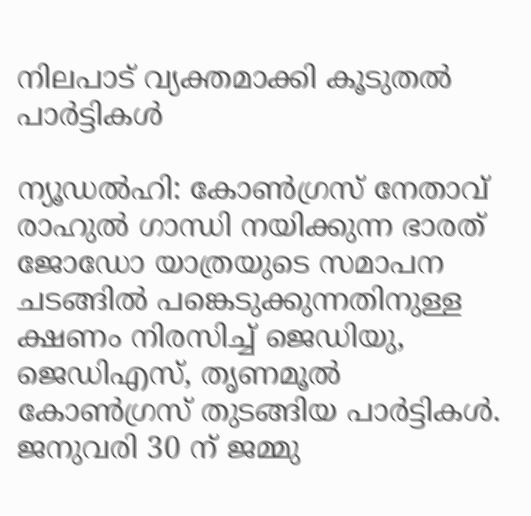നിലപാട് വ്യക്തമാക്കി കൂടുതൽ പാർട്ടികൾ

ന്യൂഡൽഹി: കോൺഗ്രസ് നേതാവ് രാഹുൽ ഗാന്ധി നയിക്കുന്ന ഭാരത് ജോഡോ യാത്രയുടെ സമാപന ചടങ്ങിൽ പങ്കെടുക്കുന്നതിനുള്ള ക്ഷണം നിരസിച്ച് ജെഡിയു, ജെഡിഎസ്, തൃണമൂൽ കോൺഗ്രസ് തുടങ്ങിയ പാർട്ടികൾ. ജനുവരി 30 ന് ജമ്മു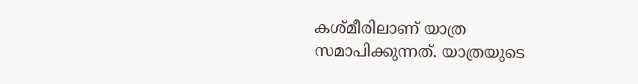കശ്മീരിലാണ് യാത്ര സമാപിക്കുന്നത്. യാത്രയുടെ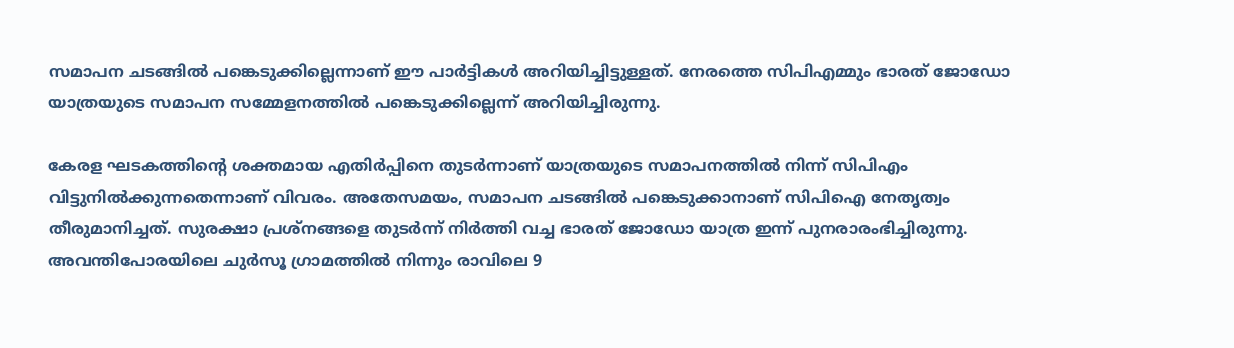സമാപന ചടങ്ങിൽ പങ്കെടുക്കില്ലെന്നാണ് ഈ പാർട്ടികൾ അറിയിച്ചിട്ടുള്ളത്. നേരത്തെ സിപിഎമ്മും ഭാരത് ജോഡോ യാത്രയുടെ സമാപന സമ്മേളനത്തിൽ പങ്കെടുക്കില്ലെന്ന് അറിയിച്ചിരുന്നു.

കേരള ഘടകത്തിന്റെ ശക്തമായ എതിർപ്പിനെ തുടർന്നാണ് യാത്രയുടെ സമാപനത്തിൽ നിന്ന് സിപിഎം വിട്ടുനിൽക്കുന്നതെന്നാണ് വിവരം. അതേസമയം, സമാപന ചടങ്ങിൽ പങ്കെടുക്കാനാണ് സിപിഐ നേതൃത്വം തീരുമാനിച്ചത്. സുരക്ഷാ പ്രശ്‌നങ്ങളെ തുടർന്ന് നിർത്തി വച്ച ഭാരത് ജോഡോ യാത്ര ഇന്ന് പുനരാരംഭിച്ചിരുന്നു. അവന്തിപോരയിലെ ചുർസൂ ഗ്രാമത്തിൽ നിന്നും രാവിലെ 9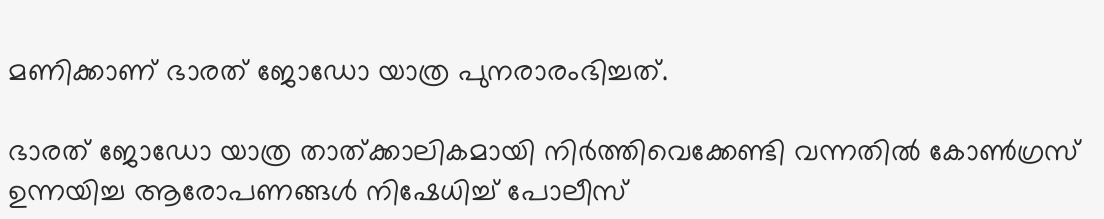മണിക്കാണ് ഭാരത് ജോഡോ യാത്ര പുനരാരംഭിച്ചത്.

ഭാരത് ജോഡോ യാത്ര താത്ക്കാലികമായി നിർത്തിവെക്കേണ്ടി വന്നതിൽ കോൺഗ്രസ് ഉന്നയിച്ച ആരോപണങ്ങൾ നിഷേധിച്ച് പോലീസ്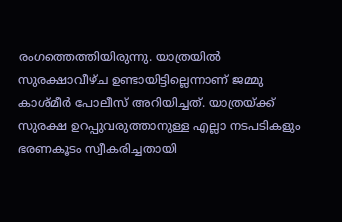രംഗത്തെത്തിയിരുന്നു. യാത്രയിൽ സുരക്ഷാവീഴ്ച ഉണ്ടായിട്ടില്ലെന്നാണ് ജമ്മു കാശ്മീർ പോലീസ് അറിയിച്ചത്. യാത്രയ്ക്ക് സുരക്ഷ ഉറപ്പുവരുത്താനുള്ള എല്ലാ നടപടികളും ഭരണകൂടം സ്വീകരിച്ചതായി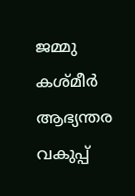ജമ്മു കശ്മീർ ആഭ്യന്തര വകുപ്പ്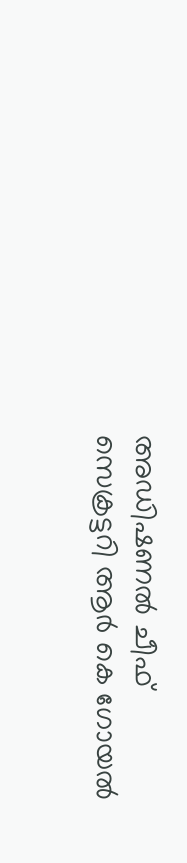അഡിഷണൽ ചീഫ് സെക്രട്ടറി ആർ കെ ഗോയൽ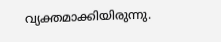വ്യക്തമാക്കിയിരുന്നു.